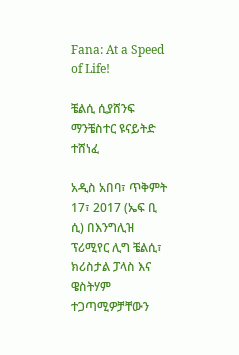Fana: At a Speed of Life!

ቼልሲ ሲያሸንፍ ማንቼስተር ዩናይትድ ተሸነፈ

አዲስ አበባ፣ ጥቅምት 17፣ 2017 (ኤፍ ቢ ሲ) በእንግሊዝ ፕሪሚየር ሊግ ቼልሲ፣ ክሪስታል ፓላስ እና ዌስትሃም ተጋጣሚዎቻቸውን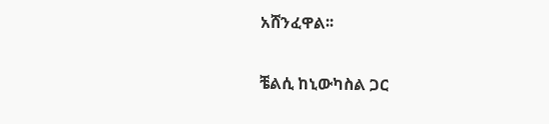አሸንፈዋል፡፡

ቼልሲ ከኒውካስል ጋር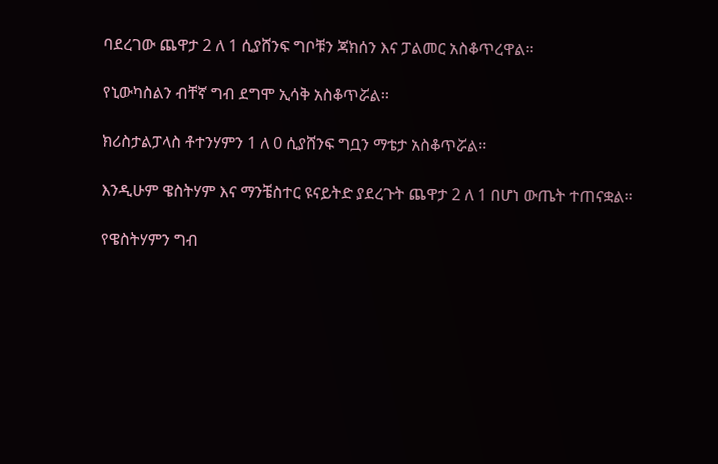ባደረገው ጨዋታ 2 ለ 1 ሲያሸንፍ ግቦቹን ጃክሰን እና ፓልመር አስቆጥረዋል፡፡

የኒውካስልን ብቸኛ ግብ ደግሞ ኢሳቅ አስቆጥሯል፡፡

ክሪስታልፓላስ ቶተንሃምን 1 ለ 0 ሲያሸንፍ ግቧን ማቴታ አስቆጥሯል፡፡

እንዲሁም ዌስትሃም እና ማንቼስተር ዩናይትድ ያደረጉት ጨዋታ 2 ለ 1 በሆነ ውጤት ተጠናቋል፡፡

የዌስትሃምን ግብ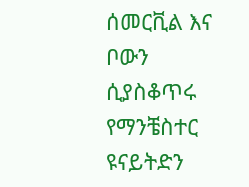ሰመርቪል እና ቦውን ሲያስቆጥሩ የማንቼስተር ዩናይትድን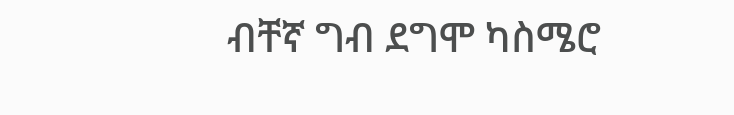ብቸኛ ግብ ደግሞ ካስሜሮ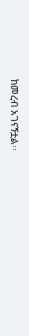ከመረብ አገናኝቷል፡፡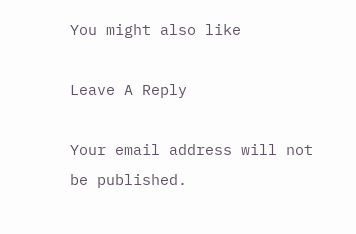You might also like

Leave A Reply

Your email address will not be published.